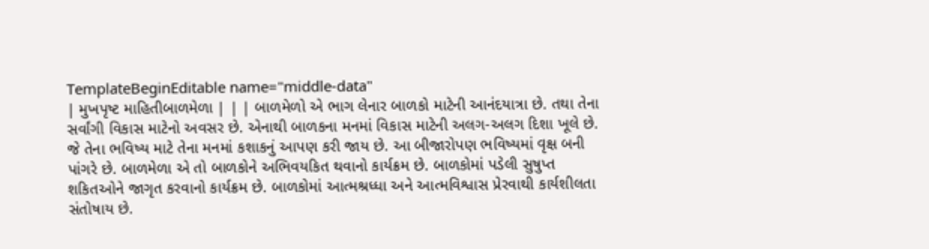TemplateBeginEditable name="middle-data"
| મુખપૃષ્ટ માહિતીબાળમેળા | | | બાળમેળો એ ભાગ લેનાર બાળકો માટેની આનંદયાત્રા છે. તથા તેના સર્વાંગી વિકાસ માટેનો અવસર છે. એનાથી બાળકના મનમાં વિકાસ માટેની અલગ-અલગ દિશા ખૂલે છે. જે તેના ભવિષ્ય માટે તેના મનમાં કશાકનું આપણ કરી જાય છે. આ બીજારોપણ ભવિષ્યમાં વૃક્ષ બની પાંગરે છે. બાળમેળા એ તો બાળકોને અભિવયકિત થવાનો કાર્યક્રમ છે. બાળકોમાં પડેલી સુષુપ્ત શકિતઓને જાગૃત કરવાનો કાર્યક્રમ છે. બાળકોમાં આત્મશ્રધ્ધા અને આત્મવિશ્વાસ પ્રેરવાથી કાર્યશીલતા સંતોષાય છે.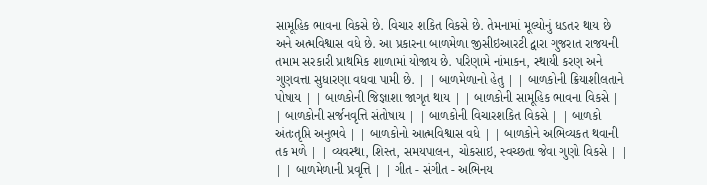સામૂહિક ભાવના વિકસે છે. વિચાર શકિત વિકસે છે. તેમનામાં મૂલ્યોનું ધડતર થાય છે અને અત્મવિશ્વાસ વધે છે. આ પ્રકારના બાળમેળા જીસીઇઆરટી દ્વારા ગુજરાત રાજયની તમામ સરકારી પ્રાથમિક શાળામાં યોજાય છે. પરિણામે નાંમાકન, સ્થાયી કરણ અને ગુણવત્તા સુધારણા વધવા પામી છે. | | બાળમેળાનો હેતુ | | બાળકોની ક્રિયાશીલતાને પોષાય | | બાળકોની જિજ્ઞાશા જાગૃત થાય | | બાળકોની સામૂહિક ભાવના વિકસે | | બાળકોની સર્જનવૃત્તિ સંતોષાય | | બાળકોની વિચારશકિત વિકસે | | બાળકો અંતઃતૃપ્તિ અનુભવે | | બાળકોનો આત્મવિશ્વાસ વધે | | બાળકોને અભિવ્યકત થવાની તક મળે | | વ્યવસ્થા, શિસ્ત, સમયપાલન, ચોકસાઇ, સ્વચ્છતા જેવા ગુણો વિકસે | | | | બાળમેળાની પ્રવૃત્તિ | | ગીત - સંગીત - અભિનય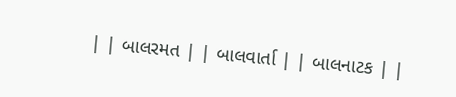| | બાલરમત | | બાલવાર્તા | | બાલનાટક | |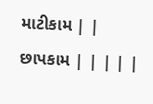માટીકામ | | છાપકામ | | | | |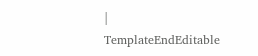|
TemplateEndEditable